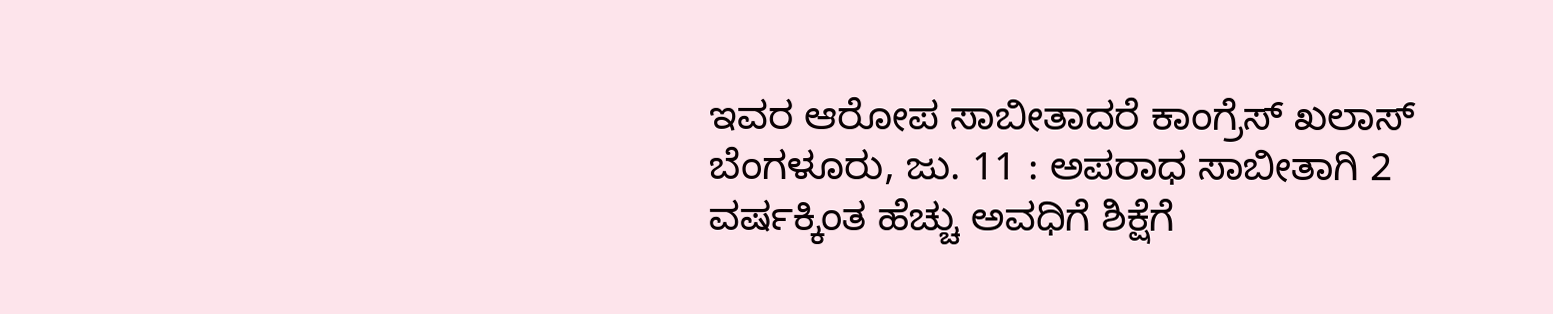ಇವರ ಆರೋಪ ಸಾಬೀತಾದರೆ ಕಾಂಗ್ರೆಸ್ ಖಲಾಸ್
ಬೆಂಗಳೂರು, ಜು. 11 : ಅಪರಾಧ ಸಾಬೀತಾಗಿ 2 ವರ್ಷಕ್ಕಿಂತ ಹೆಚ್ಚು ಅವಧಿಗೆ ಶಿಕ್ಷೆಗೆ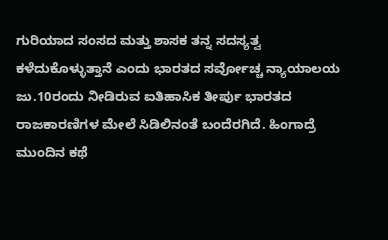ಗುರಿಯಾದ ಸಂಸದ ಮತ್ತು ಶಾಸಕ ತನ್ನ ಸದಸ್ಯತ್ವ ಕಳೆದುಕೊಳ್ಳುತ್ತಾನೆ ಎಂದು ಭಾರತದ ಸರ್ವೋಚ್ಚ ನ್ಯಾಯಾಲಯ ಜು.10ರಂದು ನೀಡಿರುವ ಐತಿಹಾಸಿಕ ತೀರ್ಪು ಭಾರತದ ರಾಜಕಾರಣಿಗಳ ಮೇಲೆ ಸಿಡಿಲಿನಂತೆ ಬಂದೆರಗಿದೆ. ಹಿಂಗಾದ್ರೆ ಮುಂದಿನ ಕಥೆ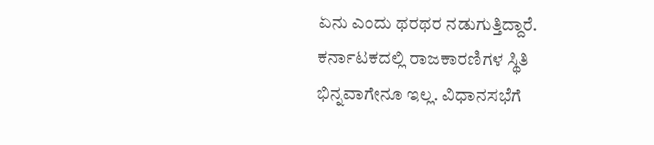ಏನು ಎಂದು ಥರಥರ ನಡುಗುತ್ತಿದ್ದಾರೆ.
ಕರ್ನಾಟಕದಲ್ಲಿ ರಾಜಕಾರಣಿಗಳ ಸ್ಥಿತಿ ಭಿನ್ನವಾಗೇನೂ ಇಲ್ಲ. ವಿಧಾನಸಭೆಗೆ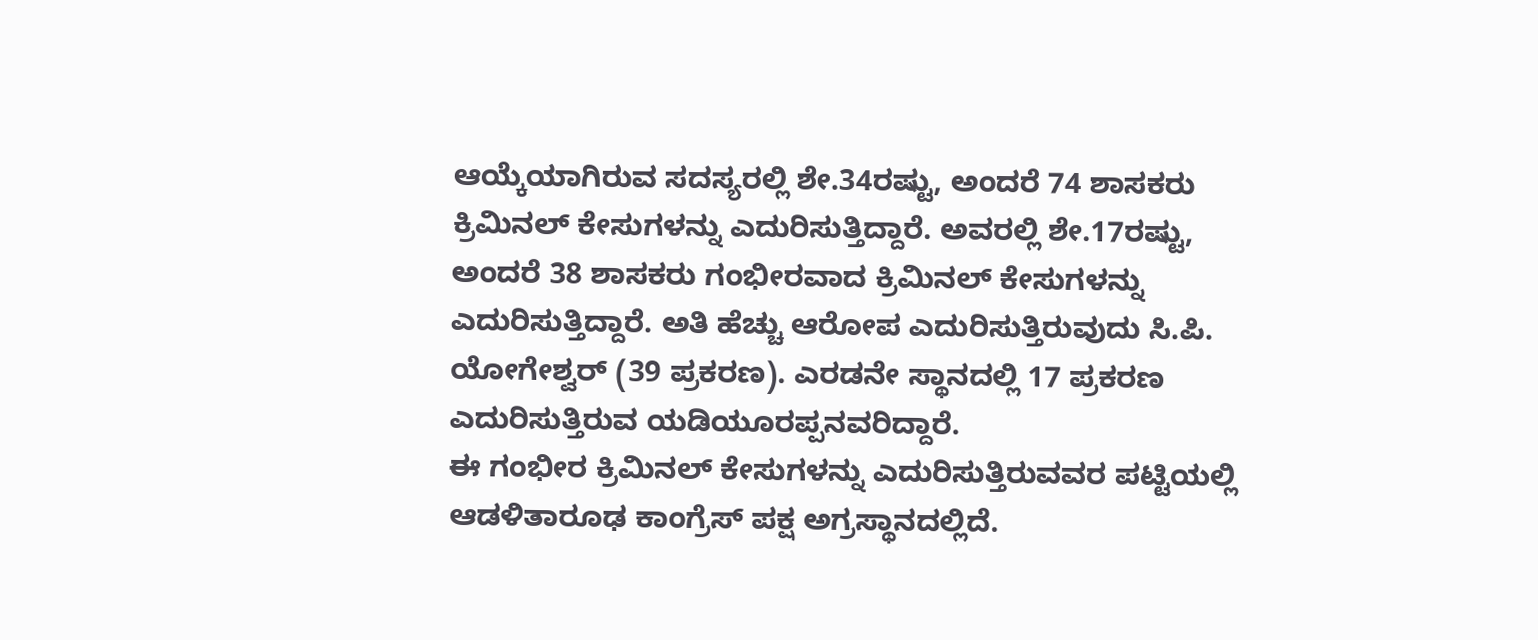ಆಯ್ಕೆಯಾಗಿರುವ ಸದಸ್ಯರಲ್ಲಿ ಶೇ.34ರಷ್ಟು, ಅಂದರೆ 74 ಶಾಸಕರು ಕ್ರಿಮಿನಲ್ ಕೇಸುಗಳನ್ನು ಎದುರಿಸುತ್ತಿದ್ದಾರೆ. ಅವರಲ್ಲಿ ಶೇ.17ರಷ್ಟು, ಅಂದರೆ 38 ಶಾಸಕರು ಗಂಭೀರವಾದ ಕ್ರಿಮಿನಲ್ ಕೇಸುಗಳನ್ನು ಎದುರಿಸುತ್ತಿದ್ದಾರೆ. ಅತಿ ಹೆಚ್ಚು ಆರೋಪ ಎದುರಿಸುತ್ತಿರುವುದು ಸಿ.ಪಿ. ಯೋಗೇಶ್ವರ್ (39 ಪ್ರಕರಣ). ಎರಡನೇ ಸ್ಥಾನದಲ್ಲಿ 17 ಪ್ರಕರಣ ಎದುರಿಸುತ್ತಿರುವ ಯಡಿಯೂರಪ್ಪನವರಿದ್ದಾರೆ.
ಈ ಗಂಭೀರ ಕ್ರಿಮಿನಲ್ ಕೇಸುಗಳನ್ನು ಎದುರಿಸುತ್ತಿರುವವರ ಪಟ್ಟಿಯಲ್ಲಿ ಆಡಳಿತಾರೂಢ ಕಾಂಗ್ರೆಸ್ ಪಕ್ಷ ಅಗ್ರಸ್ಥಾನದಲ್ಲಿದೆ.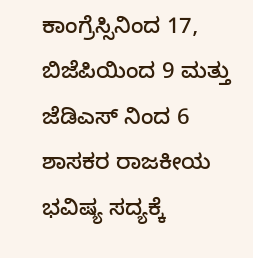ಕಾಂಗ್ರೆಸ್ಸಿನಿಂದ 17, ಬಿಜೆಪಿಯಿಂದ 9 ಮತ್ತು ಜೆಡಿಎಸ್ ನಿಂದ 6 ಶಾಸಕರ ರಾಜಕೀಯ ಭವಿಷ್ಯ ಸದ್ಯಕ್ಕೆ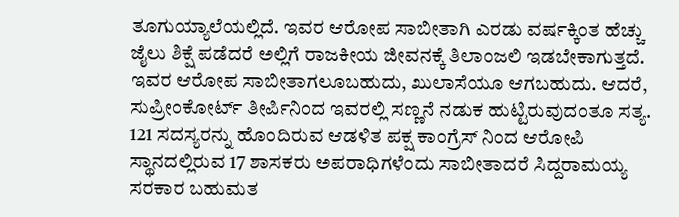ತೂಗುಯ್ಯಾಲೆಯಲ್ಲಿದೆ. ಇವರ ಆರೋಪ ಸಾಬೀತಾಗಿ ಎರಡು ವರ್ಷಕ್ಕಿಂತ ಹೆಚ್ಚು ಜೈಲು ಶಿಕ್ಷೆ ಪಡೆದರೆ ಅಲ್ಲಿಗೆ ರಾಜಕೀಯ ಜೀವನಕ್ಕೆ ತಿಲಾಂಜಲಿ ಇಡಬೇಕಾಗುತ್ತದೆ.
ಇವರ ಆರೋಪ ಸಾಬೀತಾಗಲೂಬಹುದು, ಖುಲಾಸೆಯೂ ಆಗಬಹುದು. ಆದರೆ, ಸುಪ್ರೀಂಕೋರ್ಟ್ ತೀರ್ಪಿನಿಂದ ಇವರಲ್ಲಿ ಸಣ್ಣನೆ ನಡುಕ ಹುಟ್ಟಿರುವುದಂತೂ ಸತ್ಯ. 121 ಸದಸ್ಯರನ್ನು ಹೊಂದಿರುವ ಆಡಳಿತ ಪಕ್ಷ ಕಾಂಗ್ರೆಸ್ ನಿಂದ ಆರೋಪಿ ಸ್ಥಾನದಲ್ಲಿರುವ 17 ಶಾಸಕರು ಅಪರಾಧಿಗಳೆಂದು ಸಾಬೀತಾದರೆ ಸಿದ್ದರಾಮಯ್ಯ ಸರಕಾರ ಬಹುಮತ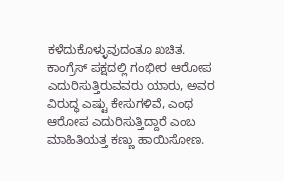ಕಳೆದುಕೊಳ್ಳುವುದಂತೂ ಖಚಿತ.
ಕಾಂಗ್ರೆಸ್ ಪಕ್ಷದಲ್ಲಿ ಗಂಭೀರ ಆರೋಪ ಎದುರಿಸುತ್ತಿರುವವರು ಯಾರು, ಅವರ ವಿರುದ್ಧ ಎಷ್ಟು ಕೇಸುಗಳಿವೆ, ಎಂಥ ಆರೋಪ ಎದುರಿಸುತ್ತಿದ್ದಾರೆ ಎಂಬ ಮಾಹಿತಿಯತ್ತ ಕಣ್ಣು ಹಾಯಿಸೋಣ.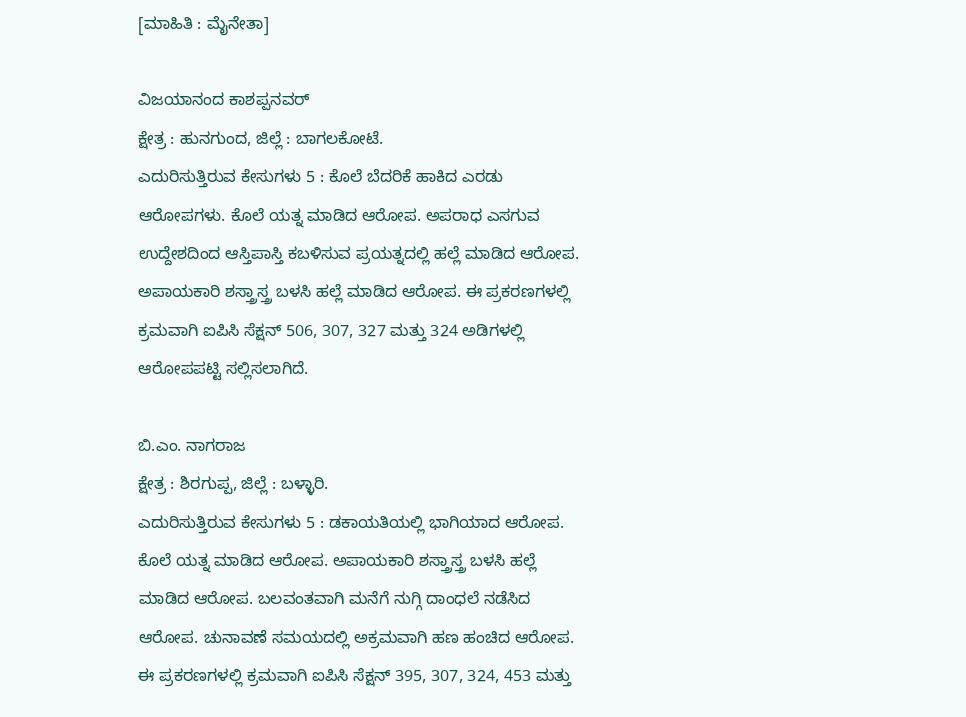[ಮಾಹಿತಿ : ಮೈನೇತಾ]

ವಿಜಯಾನಂದ ಕಾಶಪ್ಪನವರ್
ಕ್ಷೇತ್ರ : ಹುನಗುಂದ, ಜಿಲ್ಲೆ : ಬಾಗಲಕೋಟೆ.
ಎದುರಿಸುತ್ತಿರುವ ಕೇಸುಗಳು 5 : ಕೊಲೆ ಬೆದರಿಕೆ ಹಾಕಿದ ಎರಡು ಆರೋಪಗಳು. ಕೊಲೆ ಯತ್ನ ಮಾಡಿದ ಆರೋಪ. ಅಪರಾಧ ಎಸಗುವ ಉದ್ದೇಶದಿಂದ ಆಸ್ತಿಪಾಸ್ತಿ ಕಬಳಿಸುವ ಪ್ರಯತ್ನದಲ್ಲಿ ಹಲ್ಲೆ ಮಾಡಿದ ಆರೋಪ. ಅಪಾಯಕಾರಿ ಶಸ್ತ್ರಾಸ್ತ್ರ ಬಳಸಿ ಹಲ್ಲೆ ಮಾಡಿದ ಆರೋಪ. ಈ ಪ್ರಕರಣಗಳಲ್ಲಿ ಕ್ರಮವಾಗಿ ಐಪಿಸಿ ಸೆಕ್ಷನ್ 506, 307, 327 ಮತ್ತು 324 ಅಡಿಗಳಲ್ಲಿ ಆರೋಪಪಟ್ಟಿ ಸಲ್ಲಿಸಲಾಗಿದೆ.

ಬಿ.ಎಂ. ನಾಗರಾಜ
ಕ್ಷೇತ್ರ : ಶಿರಗುಪ್ಪ, ಜಿಲ್ಲೆ : ಬಳ್ಳಾರಿ.
ಎದುರಿಸುತ್ತಿರುವ ಕೇಸುಗಳು 5 : ಡಕಾಯತಿಯಲ್ಲಿ ಭಾಗಿಯಾದ ಆರೋಪ. ಕೊಲೆ ಯತ್ನ ಮಾಡಿದ ಆರೋಪ. ಅಪಾಯಕಾರಿ ಶಸ್ತ್ರಾಸ್ತ್ರ ಬಳಸಿ ಹಲ್ಲೆ ಮಾಡಿದ ಆರೋಪ. ಬಲವಂತವಾಗಿ ಮನೆಗೆ ನುಗ್ಗಿ ದಾಂಧಲೆ ನಡೆಸಿದ ಆರೋಪ. ಚುನಾವಣೆ ಸಮಯದಲ್ಲಿ ಅಕ್ರಮವಾಗಿ ಹಣ ಹಂಚಿದ ಆರೋಪ. ಈ ಪ್ರಕರಣಗಳಲ್ಲಿ ಕ್ರಮವಾಗಿ ಐಪಿಸಿ ಸೆಕ್ಷನ್ 395, 307, 324, 453 ಮತ್ತು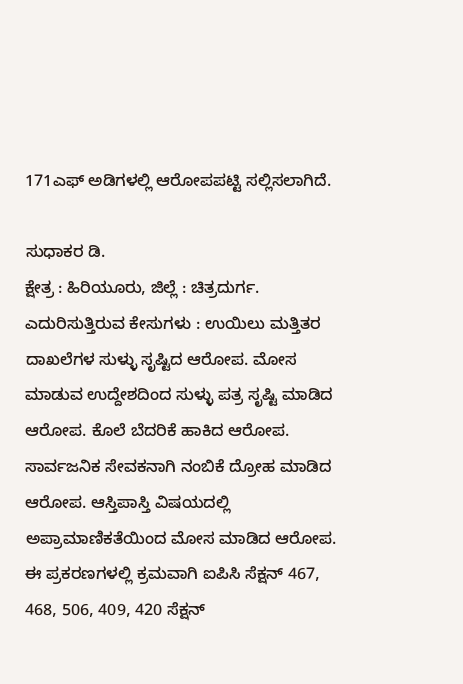171ಎಫ್ ಅಡಿಗಳಲ್ಲಿ ಆರೋಪಪಟ್ಟಿ ಸಲ್ಲಿಸಲಾಗಿದೆ.

ಸುಧಾಕರ ಡಿ.
ಕ್ಷೇತ್ರ : ಹಿರಿಯೂರು, ಜಿಲ್ಲೆ : ಚಿತ್ರದುರ್ಗ.
ಎದುರಿಸುತ್ತಿರುವ ಕೇಸುಗಳು : ಉಯಿಲು ಮತ್ತಿತರ ದಾಖಲೆಗಳ ಸುಳ್ಳು ಸೃಷ್ಟಿದ ಆರೋಪ. ಮೋಸ ಮಾಡುವ ಉದ್ದೇಶದಿಂದ ಸುಳ್ಳು ಪತ್ರ ಸೃಷ್ಟಿ ಮಾಡಿದ ಆರೋಪ. ಕೊಲೆ ಬೆದರಿಕೆ ಹಾಕಿದ ಆರೋಪ. ಸಾರ್ವಜನಿಕ ಸೇವಕನಾಗಿ ನಂಬಿಕೆ ದ್ರೋಹ ಮಾಡಿದ ಆರೋಪ. ಆಸ್ತಿಪಾಸ್ತಿ ವಿಷಯದಲ್ಲಿ ಅಪ್ರಾಮಾಣಿಕತೆಯಿಂದ ಮೋಸ ಮಾಡಿದ ಆರೋಪ. ಈ ಪ್ರಕರಣಗಳಲ್ಲಿ ಕ್ರಮವಾಗಿ ಐಪಿಸಿ ಸೆಕ್ಷನ್ 467, 468, 506, 409, 420 ಸೆಕ್ಷನ್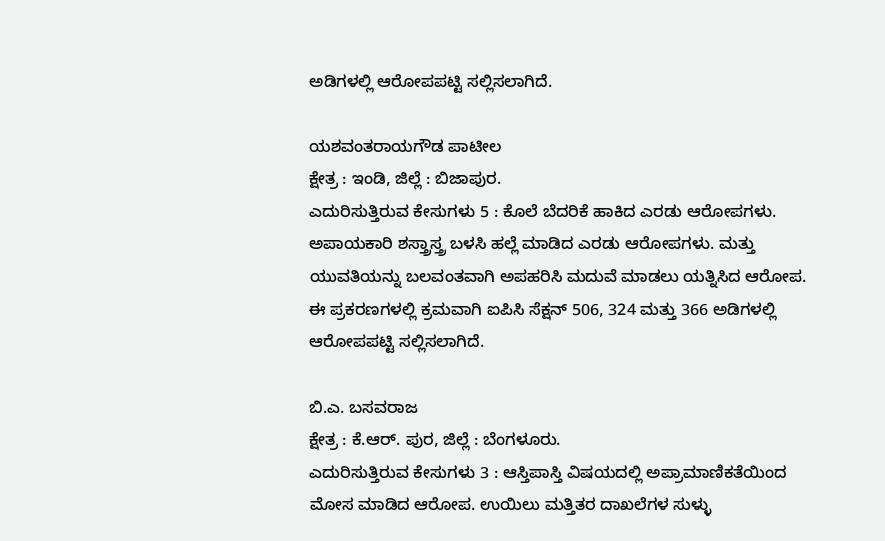ಅಡಿಗಳಲ್ಲಿ ಆರೋಪಪಟ್ಟಿ ಸಲ್ಲಿಸಲಾಗಿದೆ.

ಯಶವಂತರಾಯಗೌಡ ಪಾಟೀಲ
ಕ್ಷೇತ್ರ : ಇಂಡಿ, ಜಿಲ್ಲೆ : ಬಿಜಾಪುರ.
ಎದುರಿಸುತ್ತಿರುವ ಕೇಸುಗಳು 5 : ಕೊಲೆ ಬೆದರಿಕೆ ಹಾಕಿದ ಎರಡು ಆರೋಪಗಳು. ಅಪಾಯಕಾರಿ ಶಸ್ತ್ರಾಸ್ತ್ರ ಬಳಸಿ ಹಲ್ಲೆ ಮಾಡಿದ ಎರಡು ಆರೋಪಗಳು. ಮತ್ತು ಯುವತಿಯನ್ನು ಬಲವಂತವಾಗಿ ಅಪಹರಿಸಿ ಮದುವೆ ಮಾಡಲು ಯತ್ನಿಸಿದ ಆರೋಪ. ಈ ಪ್ರಕರಣಗಳಲ್ಲಿ ಕ್ರಮವಾಗಿ ಐಪಿಸಿ ಸೆಕ್ಷನ್ 506, 324 ಮತ್ತು 366 ಅಡಿಗಳಲ್ಲಿ ಆರೋಪಪಟ್ಟಿ ಸಲ್ಲಿಸಲಾಗಿದೆ.

ಬಿ.ಎ. ಬಸವರಾಜ
ಕ್ಷೇತ್ರ : ಕೆ.ಆರ್. ಪುರ, ಜಿಲ್ಲೆ : ಬೆಂಗಳೂರು.
ಎದುರಿಸುತ್ತಿರುವ ಕೇಸುಗಳು 3 : ಆಸ್ತಿಪಾಸ್ತಿ ವಿಷಯದಲ್ಲಿ ಅಪ್ರಾಮಾಣಿಕತೆಯಿಂದ ಮೋಸ ಮಾಡಿದ ಆರೋಪ. ಉಯಿಲು ಮತ್ತಿತರ ದಾಖಲೆಗಳ ಸುಳ್ಳು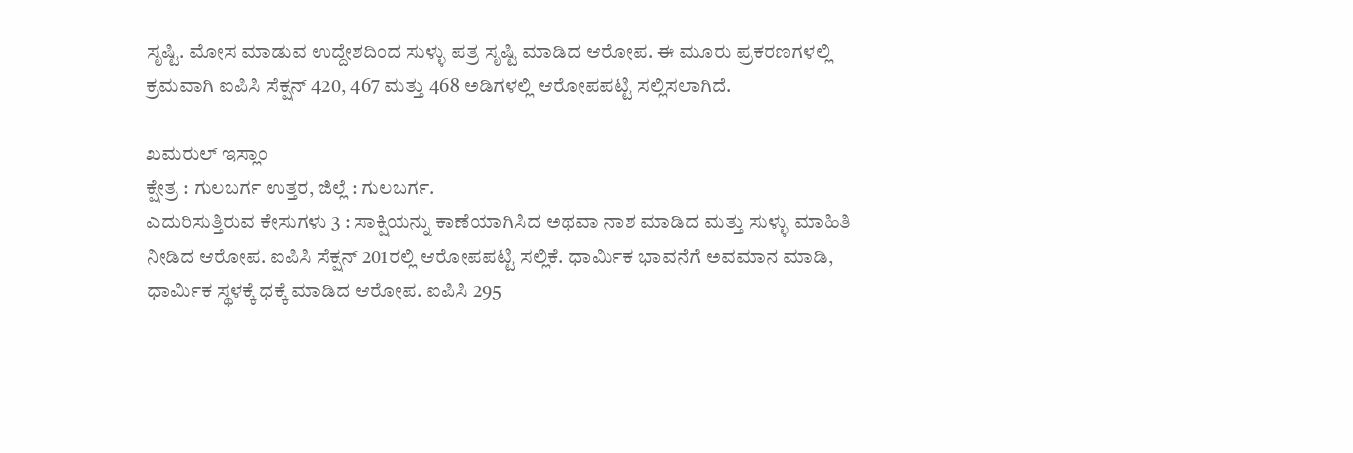ಸೃಷ್ಟಿ. ಮೋಸ ಮಾಡುವ ಉದ್ದೇಶದಿಂದ ಸುಳ್ಳು ಪತ್ರ ಸೃಷ್ಟಿ ಮಾಡಿದ ಆರೋಪ. ಈ ಮೂರು ಪ್ರಕರಣಗಳಲ್ಲಿ ಕ್ರಮವಾಗಿ ಐಪಿಸಿ ಸೆಕ್ಷನ್ 420, 467 ಮತ್ತು 468 ಅಡಿಗಳಲ್ಲಿ ಆರೋಪಪಟ್ಟಿ ಸಲ್ಲಿಸಲಾಗಿದೆ.

ಖಮರುಲ್ ಇಸ್ಲಾಂ
ಕ್ಷೇತ್ರ : ಗುಲಬರ್ಗ ಉತ್ತರ, ಜಿಲ್ಲೆ : ಗುಲಬರ್ಗ.
ಎದುರಿಸುತ್ತಿರುವ ಕೇಸುಗಳು 3 : ಸಾಕ್ಷಿಯನ್ನು ಕಾಣೆಯಾಗಿಸಿದ ಅಥವಾ ನಾಶ ಮಾಡಿದ ಮತ್ತು ಸುಳ್ಳು ಮಾಹಿತಿ ನೀಡಿದ ಆರೋಪ. ಐಪಿಸಿ ಸೆಕ್ಷನ್ 201ರಲ್ಲಿ ಆರೋಪಪಟ್ಟಿ ಸಲ್ಲಿಕೆ. ಧಾರ್ಮಿಕ ಭಾವನೆಗೆ ಅವಮಾನ ಮಾಡಿ, ಧಾರ್ಮಿಕ ಸ್ಥಳಕ್ಕೆ ಧಕ್ಕೆ ಮಾಡಿದ ಆರೋಪ. ಐಪಿಸಿ 295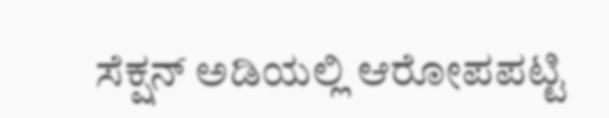ಸೆಕ್ಷನ್ ಅಡಿಯಲ್ಲಿ ಆರೋಪಪಟ್ಟಿ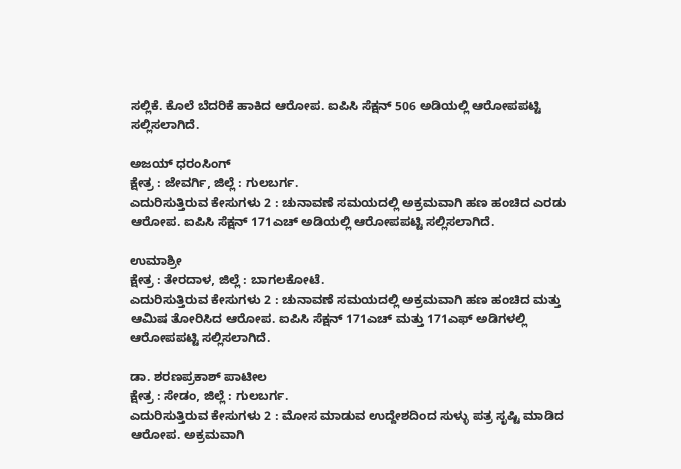ಸಲ್ಲಿಕೆ. ಕೊಲೆ ಬೆದರಿಕೆ ಹಾಕಿದ ಆರೋಪ. ಐಪಿಸಿ ಸೆಕ್ಷನ್ 506 ಅಡಿಯಲ್ಲಿ ಆರೋಪಪಟ್ಟಿ ಸಲ್ಲಿಸಲಾಗಿದೆ.

ಅಜಯ್ ಧರಂಸಿಂಗ್
ಕ್ಷೇತ್ರ : ಜೇವರ್ಗಿ, ಜಿಲ್ಲೆ : ಗುಲಬರ್ಗ.
ಎದುರಿಸುತ್ತಿರುವ ಕೇಸುಗಳು 2 : ಚುನಾವಣೆ ಸಮಯದಲ್ಲಿ ಅಕ್ರಮವಾಗಿ ಹಣ ಹಂಚಿದ ಎರಡು ಆರೋಪ. ಐಪಿಸಿ ಸೆಕ್ಷನ್ 171ಎಚ್ ಅಡಿಯಲ್ಲಿ ಆರೋಪಪಟ್ಟಿ ಸಲ್ಲಿಸಲಾಗಿದೆ.

ಉಮಾಶ್ರೀ
ಕ್ಷೇತ್ರ : ತೇರದಾಳ, ಜಿಲ್ಲೆ : ಬಾಗಲಕೋಟೆ.
ಎದುರಿಸುತ್ತಿರುವ ಕೇಸುಗಳು 2 : ಚುನಾವಣೆ ಸಮಯದಲ್ಲಿ ಅಕ್ರಮವಾಗಿ ಹಣ ಹಂಚಿದ ಮತ್ತು ಆಮಿಷ ತೋರಿಸಿದ ಆರೋಪ. ಐಪಿಸಿ ಸೆಕ್ಷನ್ 171ಎಚ್ ಮತ್ತು 171ಎಫ್ ಅಡಿಗಳಲ್ಲಿ ಆರೋಪಪಟ್ಟಿ ಸಲ್ಲಿಸಲಾಗಿದೆ.

ಡಾ. ಶರಣಪ್ರಕಾಶ್ ಪಾಟೀಲ
ಕ್ಷೇತ್ರ : ಸೇಡಂ, ಜಿಲ್ಲೆ : ಗುಲಬರ್ಗ.
ಎದುರಿಸುತ್ತಿರುವ ಕೇಸುಗಳು 2 : ಮೋಸ ಮಾಡುವ ಉದ್ದೇಶದಿಂದ ಸುಳ್ಳು ಪತ್ರ ಸೃಷ್ಟಿ ಮಾಡಿದ ಆರೋಪ. ಅಕ್ರಮವಾಗಿ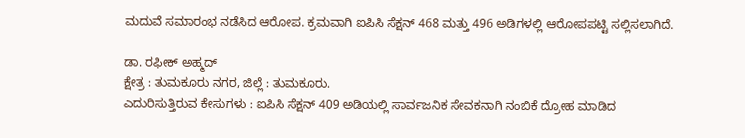ಮದುವೆ ಸಮಾರಂಭ ನಡೆಸಿದ ಆರೋಪ. ಕ್ರಮವಾಗಿ ಐಪಿಸಿ ಸೆಕ್ಷನ್ 468 ಮತ್ತು 496 ಅಡಿಗಳಲ್ಲಿ ಆರೋಪಪಟ್ಟಿ ಸಲ್ಲಿಸಲಾಗಿದೆ.

ಡಾ. ರಫೀಕ್ ಅಹ್ಮದ್
ಕ್ಷೇತ್ರ : ತುಮಕೂರು ನಗರ, ಜಿಲ್ಲೆ : ತುಮಕೂರು.
ಎದುರಿಸುತ್ತಿರುವ ಕೇಸುಗಳು : ಐಪಿಸಿ ಸೆಕ್ಷನ್ 409 ಅಡಿಯಲ್ಲಿ ಸಾರ್ವಜನಿಕ ಸೇವಕನಾಗಿ ನಂಬಿಕೆ ದ್ರೋಹ ಮಾಡಿದ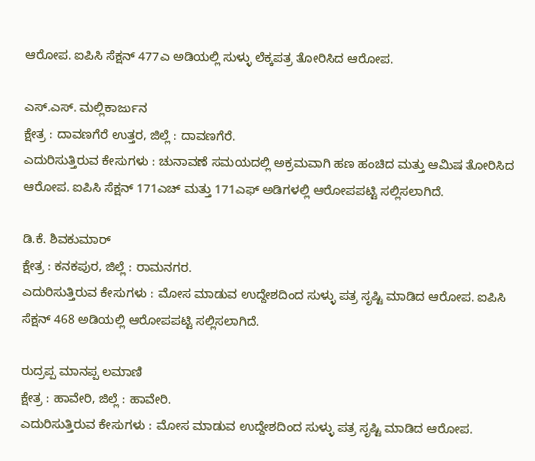ಆರೋಪ. ಐಪಿಸಿ ಸೆಕ್ಷನ್ 477ಎ ಅಡಿಯಲ್ಲಿ ಸುಳ್ಳು ಲೆಕ್ಕಪತ್ರ ತೋರಿಸಿದ ಆರೋಪ.

ಎಸ್.ಎಸ್. ಮಲ್ಲಿಕಾರ್ಜುನ
ಕ್ಷೇತ್ರ : ದಾವಣಗೆರೆ ಉತ್ತರ, ಜಿಲ್ಲೆ : ದಾವಣಗೆರೆ.
ಎದುರಿಸುತ್ತಿರುವ ಕೇಸುಗಳು : ಚುನಾವಣೆ ಸಮಯದಲ್ಲಿ ಅಕ್ರಮವಾಗಿ ಹಣ ಹಂಚಿದ ಮತ್ತು ಆಮಿಷ ತೋರಿಸಿದ ಆರೋಪ. ಐಪಿಸಿ ಸೆಕ್ಷನ್ 171ಎಚ್ ಮತ್ತು 171ಎಫ್ ಅಡಿಗಳಲ್ಲಿ ಆರೋಪಪಟ್ಟಿ ಸಲ್ಲಿಸಲಾಗಿದೆ.

ಡಿ.ಕೆ. ಶಿವಕುಮಾರ್
ಕ್ಷೇತ್ರ : ಕನಕಪುರ, ಜಿಲ್ಲೆ : ರಾಮನಗರ.
ಎದುರಿಸುತ್ತಿರುವ ಕೇಸುಗಳು : ಮೋಸ ಮಾಡುವ ಉದ್ದೇಶದಿಂದ ಸುಳ್ಳು ಪತ್ರ ಸೃಷ್ಟಿ ಮಾಡಿದ ಆರೋಪ. ಐಪಿಸಿ ಸೆಕ್ಷನ್ 468 ಅಡಿಯಲ್ಲಿ ಆರೋಪಪಟ್ಟಿ ಸಲ್ಲಿಸಲಾಗಿದೆ.

ರುದ್ರಪ್ಪ ಮಾನಪ್ಪ ಲಮಾಣಿ
ಕ್ಷೇತ್ರ : ಹಾವೇರಿ, ಜಿಲ್ಲೆ : ಹಾವೇರಿ.
ಎದುರಿಸುತ್ತಿರುವ ಕೇಸುಗಳು : ಮೋಸ ಮಾಡುವ ಉದ್ದೇಶದಿಂದ ಸುಳ್ಳು ಪತ್ರ ಸೃಷ್ಟಿ ಮಾಡಿದ ಆರೋಪ.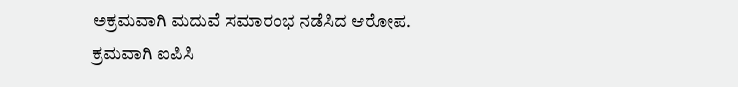ಅಕ್ರಮವಾಗಿ ಮದುವೆ ಸಮಾರಂಭ ನಡೆಸಿದ ಆರೋಪ. ಕ್ರಮವಾಗಿ ಐಪಿಸಿ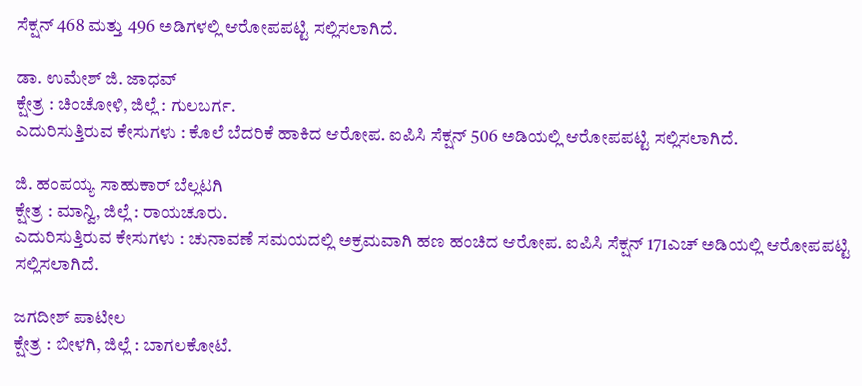ಸೆಕ್ಷನ್ 468 ಮತ್ತು 496 ಅಡಿಗಳಲ್ಲಿ ಆರೋಪಪಟ್ಟಿ ಸಲ್ಲಿಸಲಾಗಿದೆ.

ಡಾ. ಉಮೇಶ್ ಜಿ. ಜಾಧವ್
ಕ್ಷೇತ್ರ : ಚಿಂಚೋಳಿ, ಜಿಲ್ಲೆ : ಗುಲಬರ್ಗ.
ಎದುರಿಸುತ್ತಿರುವ ಕೇಸುಗಳು : ಕೊಲೆ ಬೆದರಿಕೆ ಹಾಕಿದ ಆರೋಪ. ಐಪಿಸಿ ಸೆಕ್ಷನ್ 506 ಅಡಿಯಲ್ಲಿ ಆರೋಪಪಟ್ಟಿ ಸಲ್ಲಿಸಲಾಗಿದೆ.

ಜಿ. ಹಂಪಯ್ಯ ಸಾಹುಕಾರ್ ಬೆಲ್ಲಟಗಿ
ಕ್ಷೇತ್ರ : ಮಾನ್ವಿ, ಜಿಲ್ಲೆ : ರಾಯಚೂರು.
ಎದುರಿಸುತ್ತಿರುವ ಕೇಸುಗಳು : ಚುನಾವಣೆ ಸಮಯದಲ್ಲಿ ಅಕ್ರಮವಾಗಿ ಹಣ ಹಂಚಿದ ಆರೋಪ. ಐಪಿಸಿ ಸೆಕ್ಷನ್ 171ಎಚ್ ಅಡಿಯಲ್ಲಿ ಆರೋಪಪಟ್ಟಿ ಸಲ್ಲಿಸಲಾಗಿದೆ.

ಜಗದೀಶ್ ಪಾಟೀಲ
ಕ್ಷೇತ್ರ : ಬೀಳಗಿ, ಜಿಲ್ಲೆ : ಬಾಗಲಕೋಟೆ.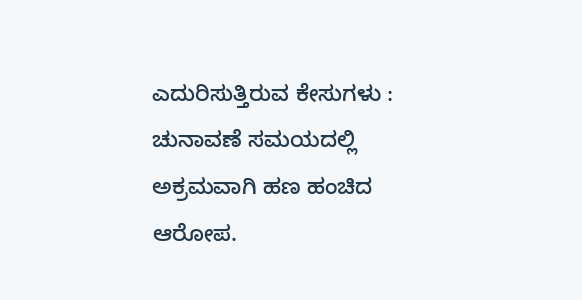ಎದುರಿಸುತ್ತಿರುವ ಕೇಸುಗಳು : ಚುನಾವಣೆ ಸಮಯದಲ್ಲಿ ಅಕ್ರಮವಾಗಿ ಹಣ ಹಂಚಿದ ಆರೋಪ.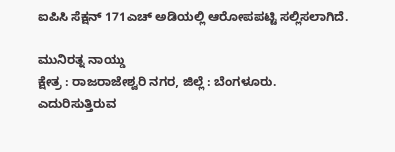ಐಪಿಸಿ ಸೆಕ್ಷನ್ 171ಎಚ್ ಅಡಿಯಲ್ಲಿ ಆರೋಪಪಟ್ಟಿ ಸಲ್ಲಿಸಲಾಗಿದೆ.

ಮುನಿರತ್ನ ನಾಯ್ಡು
ಕ್ಷೇತ್ರ : ರಾಜರಾಜೇಶ್ವರಿ ನಗರ, ಜಿಲ್ಲೆ : ಬೆಂಗಳೂರು.
ಎದುರಿಸುತ್ತಿರುವ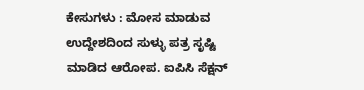ಕೇಸುಗಳು : ಮೋಸ ಮಾಡುವ ಉದ್ದೇಶದಿಂದ ಸುಳ್ಳು ಪತ್ರ ಸೃಷ್ಟಿ ಮಾಡಿದ ಆರೋಪ. ಐಪಿಸಿ ಸೆಕ್ಷನ್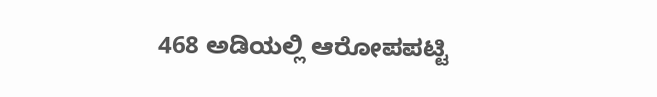468 ಅಡಿಯಲ್ಲಿ ಆರೋಪಪಟ್ಟಿ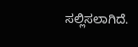ಸಲ್ಲಿಸಲಾಗಿದೆ.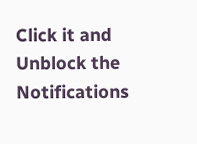Click it and Unblock the Notifications